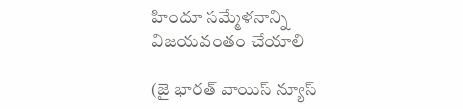హిందూ సమ్మేళనాన్ని విజయవంతం చేయాలి

(జై భారత్ వాయిస్ న్యూస్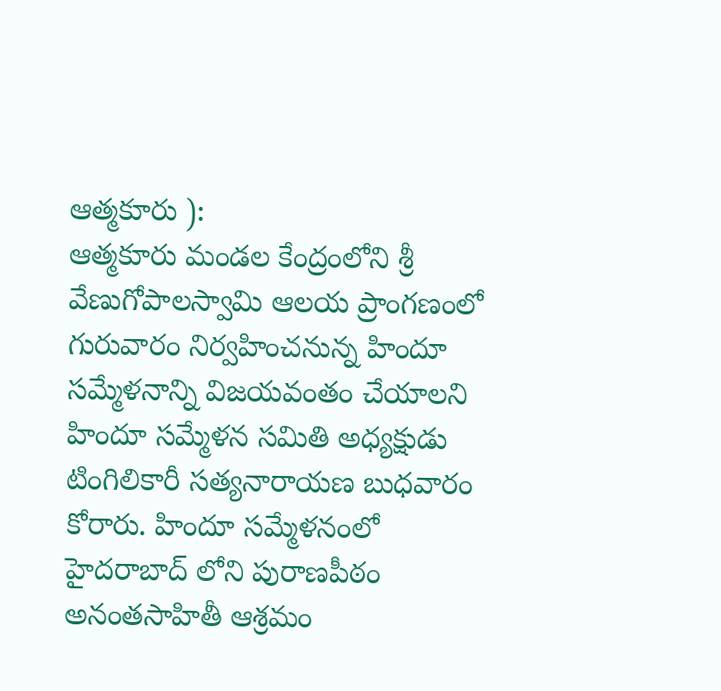ఆత్మకూరు ):
ఆత్మకూరు మండల కేంద్రంలోని శ్రీ వేణుగోపాలస్వామి ఆలయ ప్రాంగణంలో  గురువారం నిర్వహించనున్న హిందూ సమ్మేళనాన్ని విజయవంతం చేయాలని హిందూ సమ్మేళన సమితి అధ్యక్షుడు టింగిలికారీ సత్యనారాయణ బుధవారం  కోరారు. హిందూ సమ్మేళనంలో హైదరాబాద్ లోని పురాణపీఠం అనంతసాహితీ ఆశ్రమం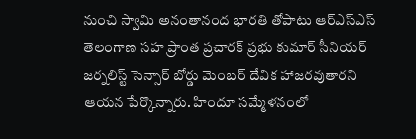నుంచి స్వామి అనంతానంద భారతి తోపాటు ఆర్ఎస్ఎస్ తెలంగాణ సహ ప్రాంత ప్రచారక్ ప్రభు కుమార్ సీనియర్ జర్నలిస్ట్ సెన్సార్ బోర్డు మెంబర్ దేవిక హాజరవుతారని ఆయన పేర్కొన్నారు. హిందూ సమ్మేళనంలో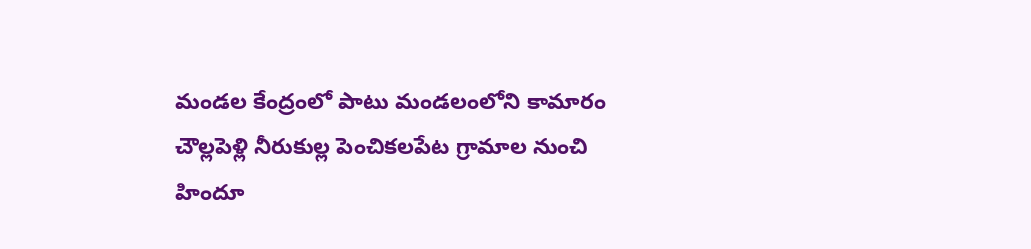మండల కేంద్రంలో పాటు మండలంలోని కామారం చౌల్లపెళ్లి నీరుకుల్ల పెంచికలపేట గ్రామాల నుంచి హిందూ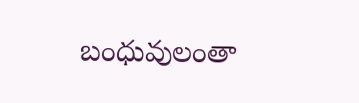బంధువులంతా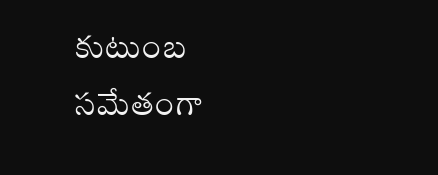కుటుంబ సమేతంగా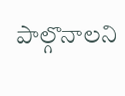పాల్గొనాలని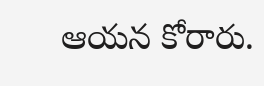ఆయన కోరారు.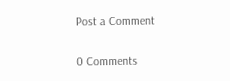Post a Comment

0 Comments